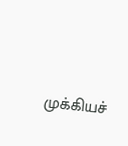முக்கியச்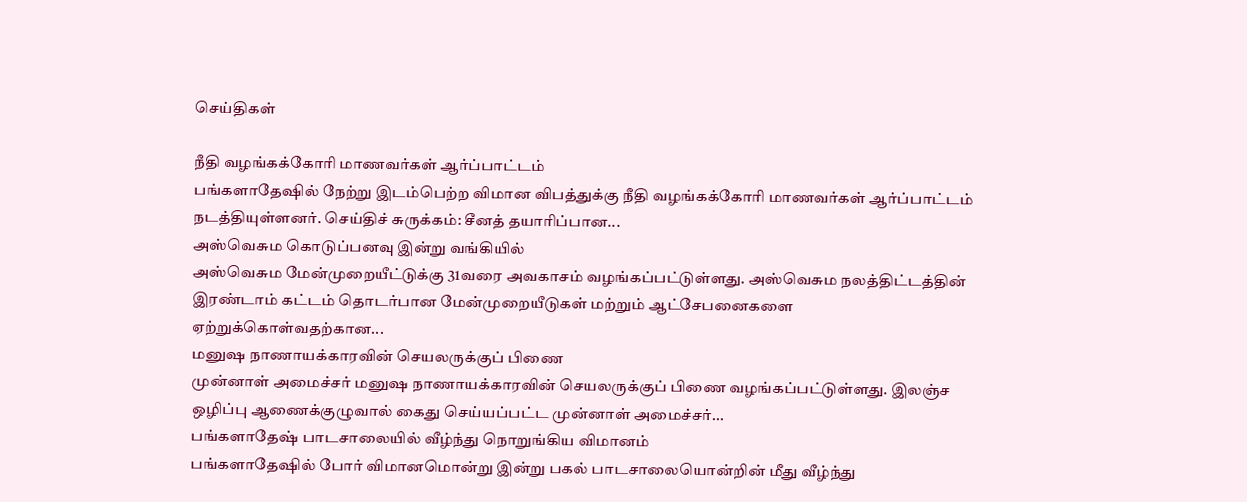செய்திகள்

நீதி வழங்கக்கோரி மாணவர்கள் ஆர்ப்பாட்டம்
பங்களாதேஷில் நேற்று இடம்பெற்ற விமான விபத்துக்கு நீதி வழங்கக்கோரி மாணவர்கள் ஆர்ப்பாட்டம் நடத்தியுள்ளனர். செய்திச் சுருக்கம்: சீனத் தயாரிப்பான...
அஸ்வெசும கொடுப்பனவு இன்று வங்கியில்
அஸ்வெசும மேன்முறையீட்டுக்கு 31வரை அவகாசம் வழங்கப்பட்டுள்ளது. அஸ்வெசும நலத்திட்டத்தின் இரண்டாம் கட்டம் தொடர்பான மேன்முறையீடுகள் மற்றும் ஆட்சேபனைகளை ஏற்றுக்கொள்வதற்கான...
மனுஷ நாணாயக்காரவின் செயலருக்குப் பிணை
முன்னாள் அமைச்சர் மனுஷ நாணாயக்காரவின் செயலருக்குப் பிணை வழங்கப்பட்டுள்ளது. இலஞ்ச ஒழிப்பு ஆணைக்குழுவால் கைது செய்யப்பட்ட முன்னாள் அமைச்சர்...
பங்களாதேஷ் பாடசாலையில் வீழ்ந்து நொறுங்கிய விமானம்
பங்களாதேஷில் போர் விமானமொன்று இன்று பகல் பாடசாலையொன்றின் மீது வீழ்ந்து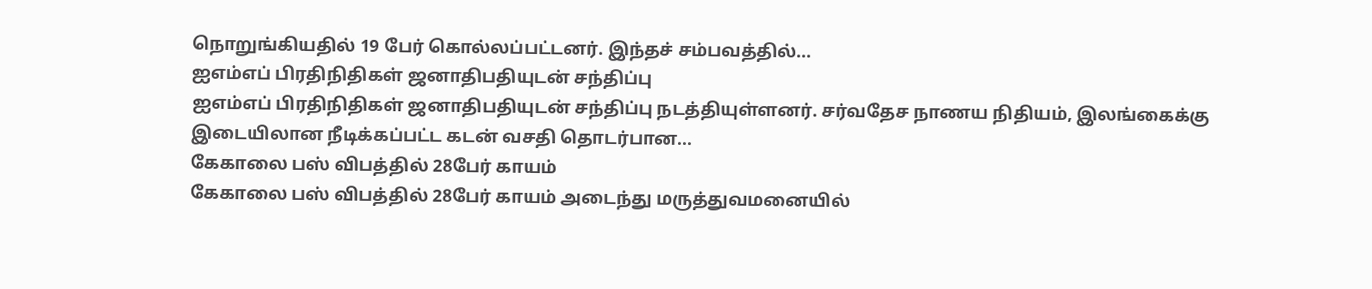நொறுங்கியதில் 19 பேர் கொல்லப்பட்டனர். இந்தச் சம்பவத்தில்...
ஐஎம்எப் பிரதிநிதிகள் ஜனாதிபதியுடன் சந்திப்பு
ஐஎம்எப் பிரதிநிதிகள் ஜனாதிபதியுடன் சந்திப்பு நடத்தியுள்ளனர். சர்வதேச நாணய நிதியம், இலங்கைக்கு இடையிலான நீடிக்கப்பட்ட கடன் வசதி தொடர்பான...
கேகாலை பஸ் விபத்தில் 28பேர் காயம்
கேகாலை பஸ் விபத்தில் 28பேர் காயம் அடைந்து மருத்துவமனையில்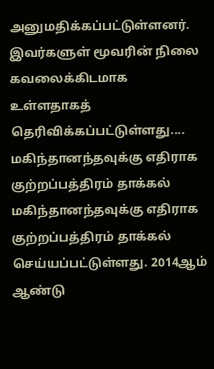அனுமதிக்கப்பட்டுள்ளனர். இவர்களுள் மூவரின் நிலை கவலைக்கிடமாக உள்ளதாகத் தெரிவிக்கப்பட்டுள்ளது....
மகிந்தானந்தவுக்கு எதிராக குற்றப்பத்திரம் தாக்கல்
மகிந்தானந்தவுக்கு எதிராக குற்றப்பத்திரம் தாக்கல் செய்யப்பட்டுள்ளது. 2014ஆம் ஆண்டு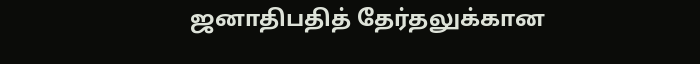ஜனாதிபதித் தேர்தலுக்கான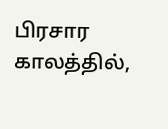பிரசார காலத்தில்,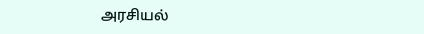அரசியல்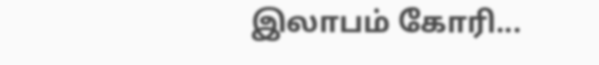இலாபம் கோரி...